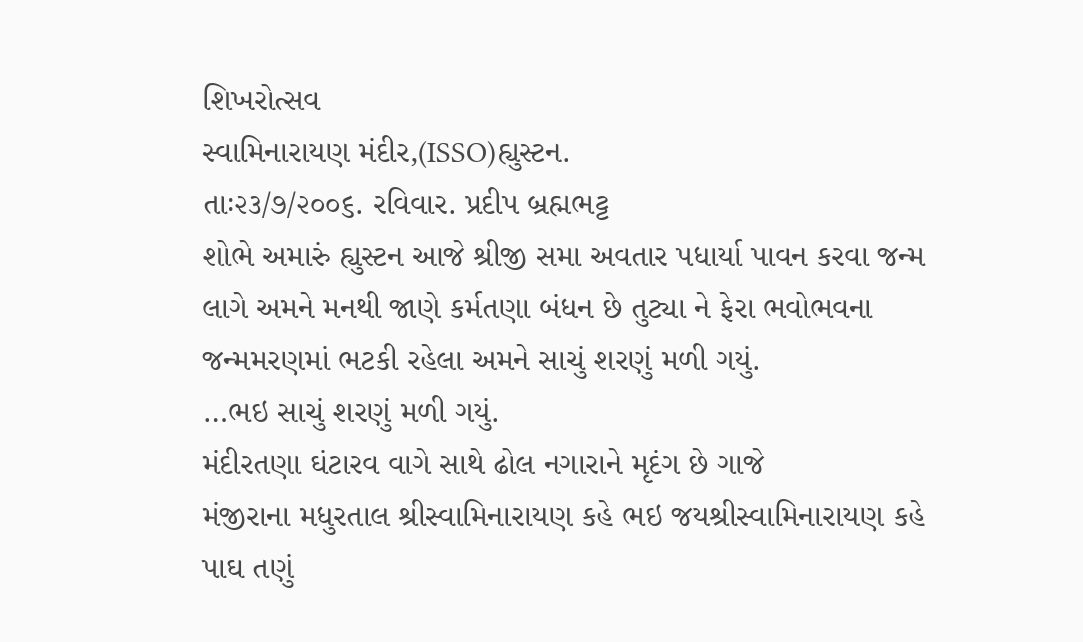શિખરોત્સવ
સ્વામિનારાયણ મંદીર,(ISSO)હ્યુસ્ટન.
તાઃ૨૩/૭/૨૦૦૬. રવિવાર. પ્રદીપ બ્રહ્મભટ્ટ
શોભે અમારું હ્યુસ્ટન આજે શ્રીજી સમા અવતાર પધાર્યા પાવન કરવા જન્મ
લાગે અમને મનથી જાણે કર્મતણા બંધન છે તુટ્યા ને ફેરા ભવોભવના
જન્મમરણમાં ભટકી રહેલા અમને સાચું શરણું મળી ગયું.
…ભઇ સાચું શરણું મળી ગયું.
મંદીરતણા ઘંટારવ વાગે સાથે ઢોલ નગારાને મૃદંગ છે ગાજે
મંજીરાના મધુરતાલ શ્રીસ્વામિનારાયણ કહે ભઇ જયશ્રીસ્વામિનારાયણ કહે
પાઘ તણું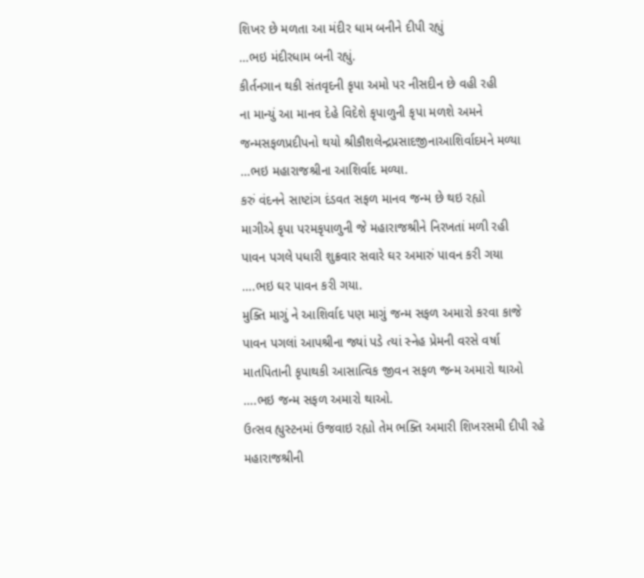શિખર છે મળતા આ મંદીર ધામ બનીને દીપી રહ્યું
…ભઇ મંદીરધામ બની રહ્યું.
કીર્તનગાન થકી સંતવૃદની કૃપા અમો પર નીસદીન છે વહી રહી
ના માન્યું આ માનવ દેહે વિદેશે કૃપાળુની કૃપા મળશે અમને
જન્મસફળપ્રદીપનો થયો શ્રીકૌશલેન્દ્રપ્રસાદજીનાઆશિર્વાદમને મળ્યા
…ભઇ મહારાજશ્રીના આશિર્વાદ મળ્યા.
કરું વંદનને સાષ્ટાંગ દંડવત સફળ માનવ જન્મ છે થઇ રહ્યો
માગીએ કૃપા પરમકૃપાળુની જે મહારાજશ્રીને નિરખતાં મળી રહી
પાવન પગલે પધારી શુક્રવાર સવારે ઘર અમારું પાવન કરી ગયા
….ભઇ ઘર પાવન કરી ગયા.
મુક્તિ માગું ને આશિર્વાદ પણ માગું જન્મ સફળ અમારો કરવા કાજે
પાવન પગલાં આપશ્રીના જ્યાં પડે ત્યાં સ્નેહ પ્રેમની વરસે વર્ષા
માતપિતાની કૃપાથકી આસાત્વિક જીવન સફળ જન્મ અમારો થાઓ
….ભઇ જન્મ સફળ અમારો થાઓ.
ઉત્સવ હ્યુસ્ટનમાં ઉજવાઇ રહ્યો તેમ ભક્તિ અમારી શિખરસમી દીપી રહે
મહારાજશ્રીની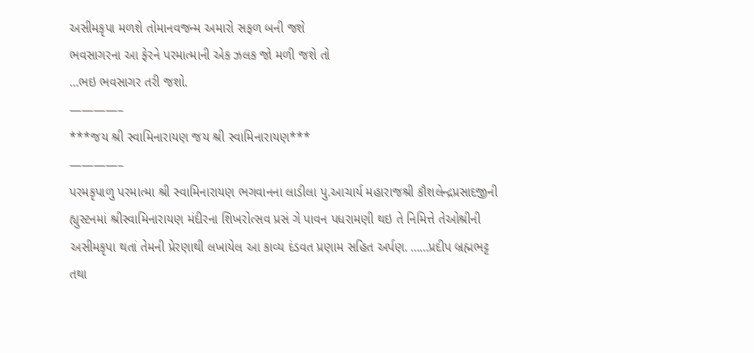અસીમકૃપા મળશે તોમાનવજન્મ અમારો સફળ બની જશે
ભવસાગરના આ ફેરને પરમાત્માની એક ઝલક જો મળી જશે તો
…ભઇ ભવસાગર તરી જશો.
————–
***જય શ્રી સ્વામિનારાયણ જય શ્રી સ્વામિનારાયણ***
————–
પરમકૃપાળુ પરમાત્મા શ્રી સ્વામિનારાયણ ભગવાનના લાડીલા પુ.આચાર્ય મહારાજશ્રી કૌશલેન્દ્રપ્રસાદજીની હ્યુસ્ટનમાં શ્રીસ્વામિનારાયણ મંદીરના શિખરોત્સવ પ્રસં ગે પાવન પધરામણી થઇ તે નિમિત્તે તેઓશ્રીની અસીમકૃપા થતાં તેમની પ્રેરણાથી લખાયેલ આ કાવ્ય દંડવત પ્રણામ સહિત અર્પણ. ……પ્રદીપ બ્રહ્મભટ્ટ તથા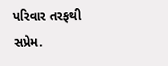પરિવાર તરફથી સપ્રેમ.